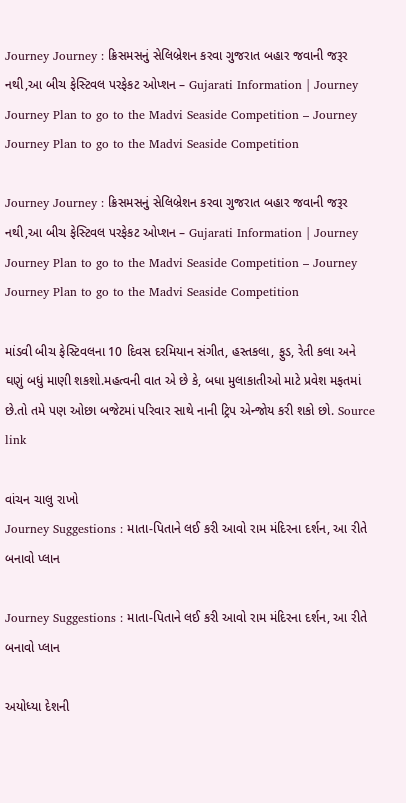Journey Journey : ક્રિસમસનું સેલિબ્રેશન કરવા ગુજરાત બહાર જવાની જરૂર નથી,આ બીચ ફેસ્ટિવલ પરફેકટ ઓપ્શન – Gujarati Information | Journey Journey Plan to go to the Madvi Seaside Competition – Journey Journey Plan to go to the Madvi Seaside Competition

Journey Journey : ક્રિસમસનું સેલિબ્રેશન કરવા ગુજરાત બહાર જવાની જરૂર નથી,આ બીચ ફેસ્ટિવલ પરફેકટ ઓપ્શન – Gujarati Information | Journey Journey Plan to go to the Madvi Seaside Competition – Journey Journey Plan to go to the Madvi Seaside Competition

માંડવી બીચ ફેસ્ટિવલના 10 દિવસ દરમિયાન સંગીત, હસ્તકલા, ફુડ, રેતી કલા અને ઘણું બધું માણી શકશો.મહત્વની વાત એ છે કે, બધા મુલાકાતીઓ માટે પ્રવેશ મફતમાં છે.તો તમે પણ ઓછા બજેટમાં પરિવાર સાથે નાની ટ્રિપ એન્જોય કરી શકો છો. Source link

વાંચન ચાલુ રાખો
Journey Suggestions : માતા-પિતાને લઈ કરી આવો રામ મંદિરના દર્શન, આ રીતે બનાવો પ્લાન

Journey Suggestions : માતા-પિતાને લઈ કરી આવો રામ મંદિરના દર્શન, આ રીતે બનાવો પ્લાન

અયોધ્યા દેશની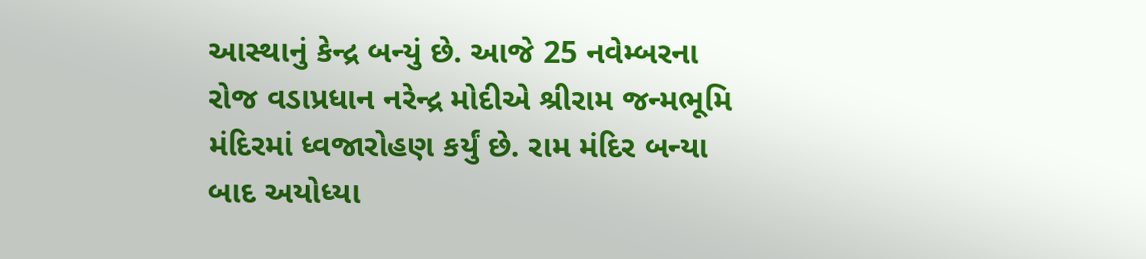આસ્થાનું કેન્દ્ર બન્યું છે. આજે 25 નવેમ્બરના રોજ વડાપ્રધાન નરેન્દ્ર મોદીએ શ્રીરામ જન્મભૂમિ મંદિરમાં ધ્વજારોહણ કર્યું છે. રામ મંદિર બન્યા બાદ અયોધ્યા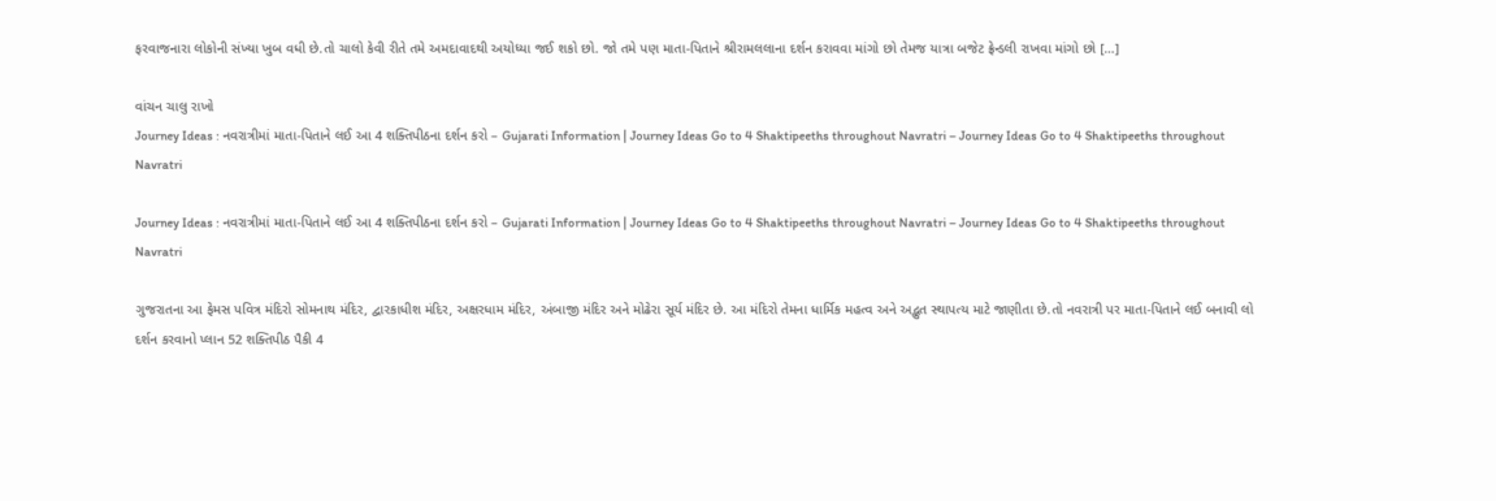ફરવાજનારા લોકોની સંખ્યા ખુબ વધી છે.તો ચાલો કેવી રીતે તમે અમદાવાદથી અયોધ્યા જઈ શકો છો. જો તમે પણ માતા-પિતાને શ્રીરામલલાના દર્શન કરાવવા માંગો છો તેમજ યાત્રા બજેટ ફ્રેન્ડલી રાખવા માંગો છો […]

વાંચન ચાલુ રાખો
Journey Ideas : નવરાત્રીમાં માતા-પિતાને લઈ આ 4 શક્તિપીઠના દર્શન કરો – Gujarati Information | Journey Ideas Go to 4 Shaktipeeths throughout Navratri – Journey Ideas Go to 4 Shaktipeeths throughout Navratri

Journey Ideas : નવરાત્રીમાં માતા-પિતાને લઈ આ 4 શક્તિપીઠના દર્શન કરો – Gujarati Information | Journey Ideas Go to 4 Shaktipeeths throughout Navratri – Journey Ideas Go to 4 Shaktipeeths throughout Navratri

ગુજરાતના આ ફેમસ પવિત્ર મંદિરો સોમનાથ મંદિર, દ્વારકાધીશ મંદિર, અક્ષરધામ મંદિર, અંબાજી મંદિર અને મોઢેરા સૂર્ય મંદિર છે. આ મંદિરો તેમના ધાર્મિક મહત્વ અને અદ્ભુત સ્થાપત્ય માટે જાણીતા છે.તો નવરાત્રી પર માતા-પિતાને લઈ બનાવી લો દર્શન કરવાનો પ્લાન 52 શક્તિપીઠ પૈકી 4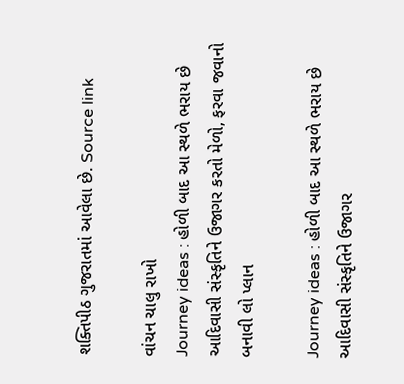શક્તિપીઠ ગુજરાતમાં આવેલા છે. Source link

વાંચન ચાલુ રાખો
Journey ideas : હોળી બાદ આ સ્થળે ભરાય છે આદિવાસી સંસ્કૃતિને ઉજાગર કરતો મેળો, ફરવા જવાનો બનાવી લો પ્લાન

Journey ideas : હોળી બાદ આ સ્થળે ભરાય છે આદિવાસી સંસ્કૃતિને ઉજાગર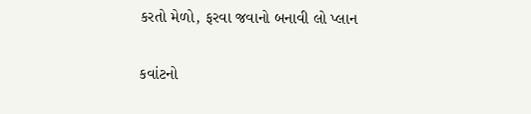કરતો મેળો, ફરવા જવાનો બનાવી લો પ્લાન

કવાંટનો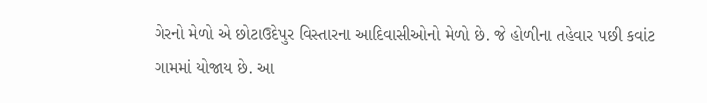ગેરનો મેળો એ છોટાઉદેપુર વિસ્તારના આદિવાસીઓનો મેળો છે. જે હોળીના તહેવાર પછી કવાંટ ગામમાં યોજાય છે. આ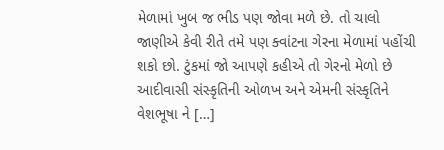મેળામાં ખુબ જ ભીડ પણ જોવા મળે છે. તો ચાલો જાણીએ કેવી રીતે તમે પણ ક્વાંટના ગેરના મેળામાં પહોંચી શકો છો. ટુંકમાં જો આપણે કહીએ તો ગેરનો મેળો છે આદીવાસી સંસ્કૃતિની ઓળખ અને એમની સંસ્કૃતિને વેશભૂષા ને […]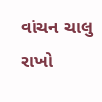વાંચન ચાલુ રાખો